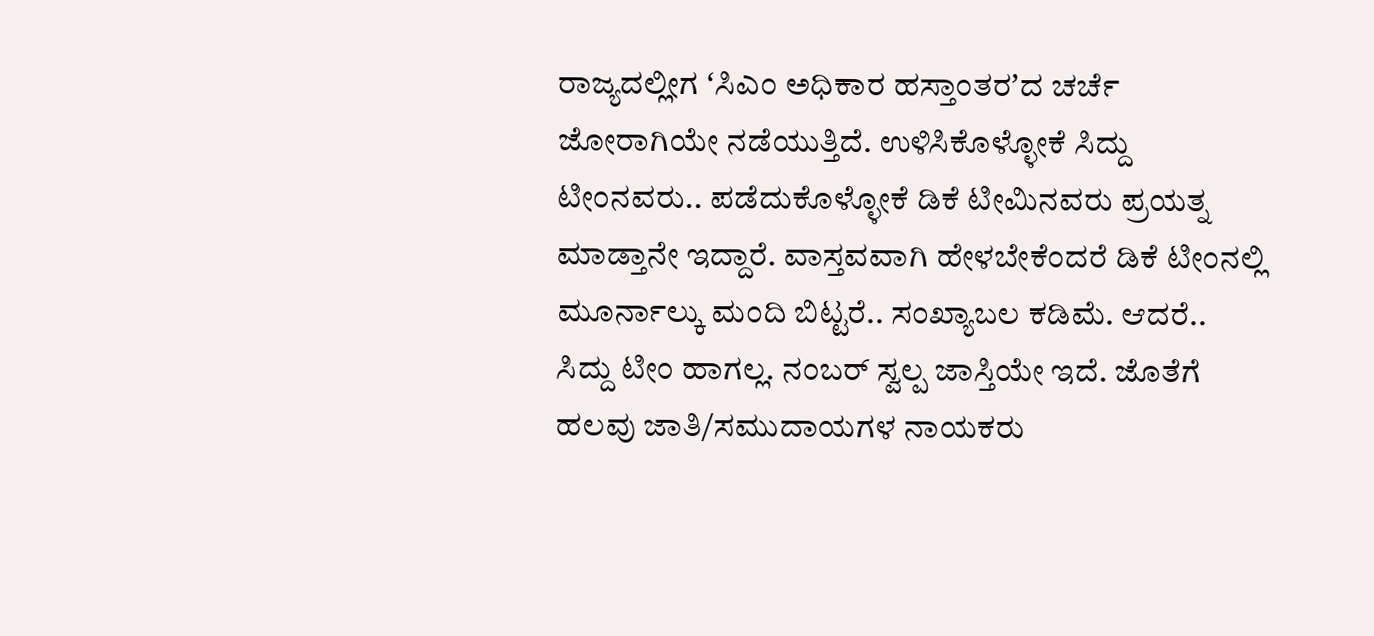ರಾಜ್ಯದಲ್ಲೀಗ ʻಸಿಎಂ ಅಧಿಕಾರ ಹಸ್ತಾಂತರʼದ ಚರ್ಚೆ ಜೋರಾಗಿಯೇ ನಡೆಯುತ್ತಿದೆ. ಉಳಿಸಿಕೊಳ್ಳೋಕೆ ಸಿದ್ದು ಟೀಂನವರು.. ಪಡೆದುಕೊಳ್ಳೋಕೆ ಡಿಕೆ ಟೀಮಿನವರು ಪ್ರಯತ್ನ ಮಾಡ್ತಾನೇ ಇದ್ದಾರೆ. ವಾಸ್ತವವಾಗಿ ಹೇಳಬೇಕೆಂದರೆ ಡಿಕೆ ಟೀಂನಲ್ಲಿ ಮೂರ್ನಾಲ್ಕು ಮಂದಿ ಬಿಟ್ಟರೆ.. ಸಂಖ್ಯಾಬಲ ಕಡಿಮೆ. ಆದರೆ.. ಸಿದ್ದು ಟೀಂ ಹಾಗಲ್ಲ. ನಂಬರ್ ಸ್ವಲ್ಪ ಜಾಸ್ತಿಯೇ ಇದೆ. ಜೊತೆಗೆ ಹಲವು ಜಾತಿ/ಸಮುದಾಯಗಳ ನಾಯಕರು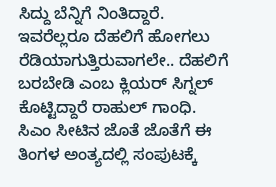ಸಿದ್ದು ಬೆನ್ನಿಗೆ ನಿಂತಿದ್ದಾರೆ. ಇವರೆಲ್ಲರೂ ದೆಹಲಿಗೆ ಹೋಗಲು ರೆಡಿಯಾಗುತ್ತಿರುವಾಗಲೇ.. ದೆಹಲಿಗೆ ಬರಬೇಡಿ ಎಂಬ ಕ್ಲಿಯರ್ ಸಿಗ್ನಲ್ ಕೊಟ್ಟಿದ್ದಾರೆ ರಾಹುಲ್ ಗಾಂಧಿ.
ಸಿಎಂ ಸೀಟಿನ ಜೊತೆ ಜೊತೆಗೆ ಈ ತಿಂಗಳ ಅಂತ್ಯದಲ್ಲಿ ಸಂಪುಟಕ್ಕೆ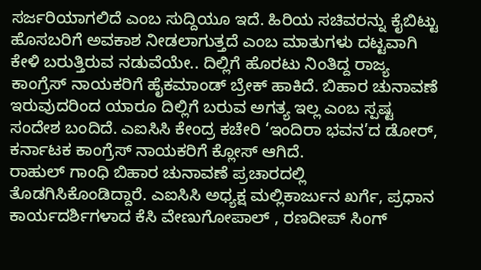ಸರ್ಜರಿಯಾಗಲಿದೆ ಎಂಬ ಸುದ್ದಿಯೂ ಇದೆ. ಹಿರಿಯ ಸಚಿವರನ್ನು ಕೈಬಿಟ್ಟು ಹೊಸಬರಿಗೆ ಅವಕಾಶ ನೀಡಲಾಗುತ್ತದೆ ಎಂಬ ಮಾತುಗಳು ದಟ್ಟವಾಗಿ ಕೇಳಿ ಬರುತ್ತಿರುವ ನಡುವೆಯೇ.. ದಿಲ್ಲಿಗೆ ಹೊರಟು ನಿಂತಿದ್ದ ರಾಜ್ಯ ಕಾಂಗ್ರೆಸ್ ನಾಯಕರಿಗೆ ಹೈಕಮಾಂಡ್ ಬ್ರೇಕ್ ಹಾಕಿದೆ. ಬಿಹಾರ ಚುನಾವಣೆ ಇರುವುದರಿಂದ ಯಾರೂ ದಿಲ್ಲಿಗೆ ಬರುವ ಅಗತ್ಯ ಇಲ್ಲ ಎಂಬ ಸ್ಪಷ್ಟ ಸಂದೇಶ ಬಂದಿದೆ. ಎಐಸಿಸಿ ಕೇಂದ್ರ ಕಚೇರಿ ‘ಇಂದಿರಾ ಭವನ’ದ ಡೋರ್, ಕರ್ನಾಟಕ ಕಾಂಗ್ರೆಸ್ ನಾಯಕರಿಗೆ ಕ್ಲೋಸ್ ಆಗಿದೆ.
ರಾಹುಲ್ ಗಾಂಧಿ ಬಿಹಾರ ಚುನಾವಣೆ ಪ್ರಚಾರದಲ್ಲಿ ತೊಡಗಿಸಿಕೊಂಡಿದ್ದಾರೆ. ಎಐಸಿಸಿ ಅಧ್ಯಕ್ಷ ಮಲ್ಲಿಕಾರ್ಜುನ ಖರ್ಗೆ, ಪ್ರಧಾನ ಕಾರ್ಯದರ್ಶಿಗಳಾದ ಕೆಸಿ ವೇಣುಗೋಪಾಲ್ , ರಣದೀಪ್ ಸಿಂಗ್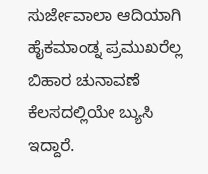ಸುರ್ಜೇವಾಲಾ ಆದಿಯಾಗಿ ಹೈಕಮಾಂಡ್ನ ಪ್ರಮುಖರೆಲ್ಲ ಬಿಹಾರ ಚುನಾವಣೆ ಕೆಲಸದಲ್ಲಿಯೇ ಬ್ಯುಸಿ ಇದ್ದಾರೆ.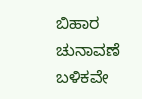ಬಿಹಾರ ಚುನಾವಣೆ ಬಳಿಕವೇ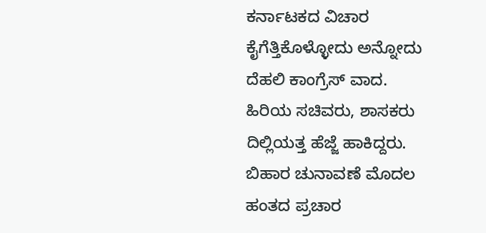ಕರ್ನಾಟಕದ ವಿಚಾರ ಕೈಗೆತ್ತಿಕೊಳ್ಳೋದು ಅನ್ನೋದು ದೆಹಲಿ ಕಾಂಗ್ರೆಸ್ ವಾದ.
ಹಿರಿಯ ಸಚಿವರು, ಶಾಸಕರು ದಿಲ್ಲಿಯತ್ತ ಹೆಜ್ಜೆ ಹಾಕಿದ್ದರು. ಬಿಹಾರ ಚುನಾವಣೆ ಮೊದಲ ಹಂತದ ಪ್ರಚಾರ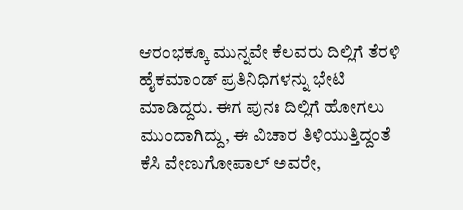ಆರಂಭಕ್ಕೂ ಮುನ್ನವೇ ಕೆಲವರು ದಿಲ್ಲಿಗೆ ತೆರಳಿ ಹೈಕಮಾಂಡ್ ಪ್ರತಿನಿಧಿಗಳನ್ನು ಭೇಟಿ ಮಾಡಿದ್ದರು. ಈಗ ಪುನಃ ದಿಲ್ಲಿಗೆ ಹೋಗಲು ಮುಂದಾಗಿದ್ದು, ಈ ವಿಚಾರ ತಿಳಿಯುತ್ತಿದ್ದಂತೆ ಕೆಸಿ ವೇಣುಗೋಪಾಲ್ ಅವರೇ,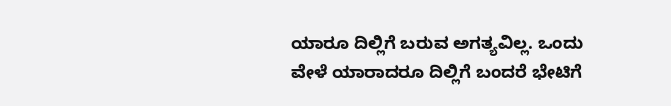ಯಾರೂ ದಿಲ್ಲಿಗೆ ಬರುವ ಅಗತ್ಯವಿಲ್ಲ. ಒಂದು ವೇಳೆ ಯಾರಾದರೂ ದಿಲ್ಲಿಗೆ ಬಂದರೆ ಭೇಟಿಗೆ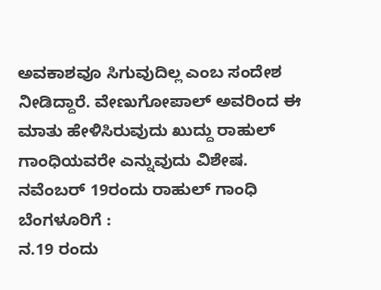ಅವಕಾಶವೂ ಸಿಗುವುದಿಲ್ಲ ಎಂಬ ಸಂದೇಶ ನೀಡಿದ್ದಾರೆ. ವೇಣುಗೋಪಾಲ್ ಅವರಿಂದ ಈ ಮಾತು ಹೇಳಿಸಿರುವುದು ಖುದ್ದು ರಾಹುಲ್ ಗಾಂಧಿಯವರೇ ಎನ್ನುವುದು ವಿಶೇಷ.
ನವೆಂಬರ್ 19ರಂದು ರಾಹುಲ್ ಗಾಂಧಿ ಬೆಂಗಳೂರಿಗೆ :
ನ.19 ರಂದು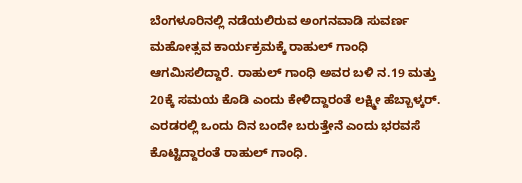ಬೆಂಗಳೂರಿನಲ್ಲಿ ನಡೆಯಲಿರುವ ಅಂಗನವಾಡಿ ಸುವರ್ಣ ಮಹೋತ್ಸವ ಕಾರ್ಯಕ್ರಮಕ್ಕೆ ರಾಹುಲ್ ಗಾಂಧಿ ಆಗಮಿಸಲಿದ್ದಾರೆ. ರಾಹುಲ್ ಗಾಂಧಿ ಅವರ ಬಳಿ ನ.19 ಮತ್ತು 20ಕ್ಕೆ ಸಮಯ ಕೊಡಿ ಎಂದು ಕೇಳಿದ್ದಾರಂತೆ ಲಕ್ಷ್ಮೀ ಹೆಬ್ಬಾಳ್ಕರ್. ಎರಡರಲ್ಲಿ ಒಂದು ದಿನ ಬಂದೇ ಬರುತ್ತೇನೆ ಎಂದು ಭರವಸೆ ಕೊಟ್ಟಿದ್ದಾರಂತೆ ರಾಹುಲ್ ಗಾಂಧಿ.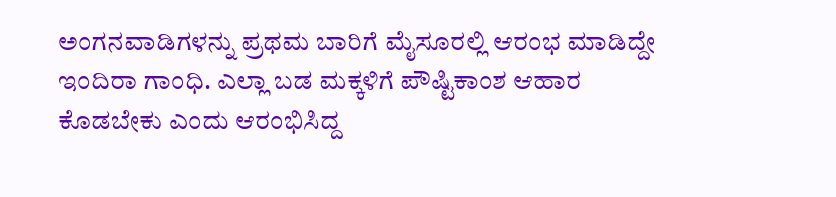ಅಂಗನವಾಡಿಗಳನ್ನು ಪ್ರಥಮ ಬಾರಿಗೆ ಮೈಸೂರಲ್ಲಿ ಆರಂಭ ಮಾಡಿದ್ದೇ ಇಂದಿರಾ ಗಾಂಧಿ. ಎಲ್ಲಾ ಬಡ ಮಕ್ಕಳಿಗೆ ಪೌಷ್ಟಿಕಾಂಶ ಆಹಾರ ಕೊಡಬೇಕು ಎಂದು ಆರಂಭಿಸಿದ್ದ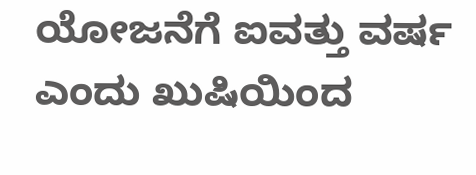ಯೋಜನೆಗೆ ಐವತ್ತು ವರ್ಷ ಎಂದು ಖುಷಿಯಿಂದ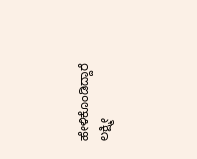ಹೇಳಿಕೊಂಡಿದ್ದಾರೆ ಲಕ್ಷ್ಮೀ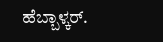ಹೆಬ್ಬಾಳ್ಕರ್.